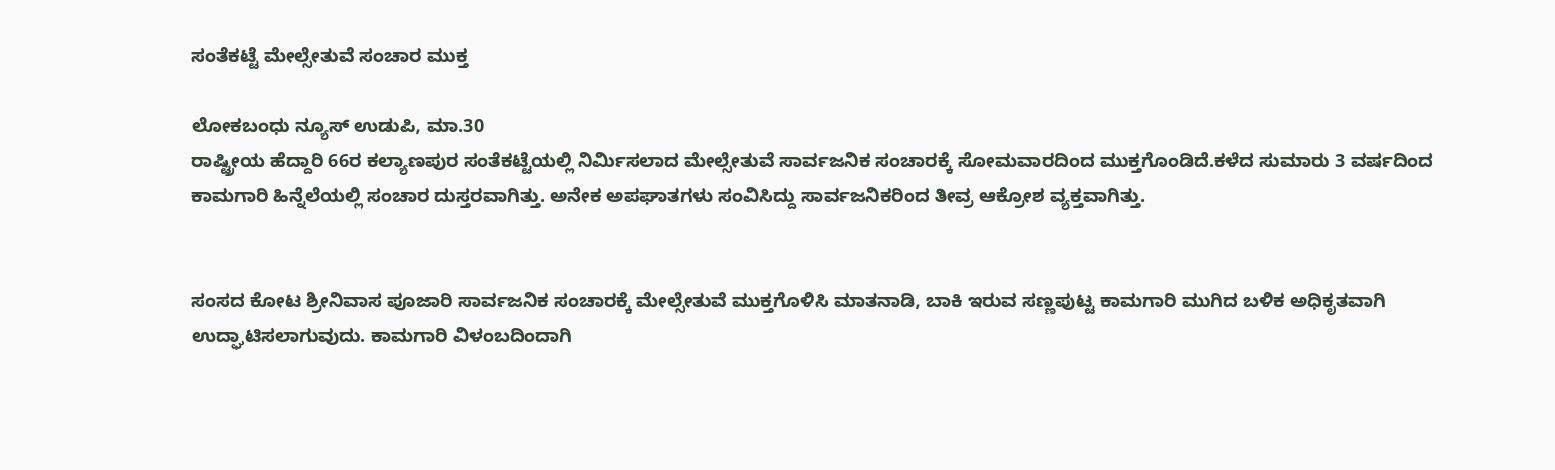ಸಂತೆಕಟ್ಟೆ ಮೇಲ್ಸೇತುವೆ ಸಂಚಾರ ಮುಕ್ತ

ಲೋಕಬಂಧು ನ್ಯೂಸ್ ಉಡುಪಿ, ಮಾ.30
ರಾಷ್ಟ್ರೀಯ ಹೆದ್ದಾರಿ 66ರ ಕಲ್ಯಾಣಪುರ ಸಂತೆಕಟ್ಟೆಯಲ್ಲಿ ನಿರ್ಮಿಸಲಾದ ಮೇಲ್ಸೇತುವೆ ಸಾರ್ವಜನಿಕ ಸಂಚಾರಕ್ಕೆ ಸೋಮವಾರದಿಂದ ಮುಕ್ತಗೊಂಡಿದೆ.ಕಳೆದ ಸುಮಾರು 3 ವರ್ಷದಿಂದ ಕಾಮಗಾರಿ ಹಿನ್ನೆಲೆಯಲ್ಲಿ ಸಂಚಾರ ದುಸ್ತರವಾಗಿತ್ತು. ಅನೇಕ ಅಪಘಾತಗಳು ಸಂವಿಸಿದ್ದು ಸಾರ್ವಜನಿಕರಿಂದ ತೀವ್ರ ಆಕ್ರೋಶ ವ್ಯಕ್ತವಾಗಿತ್ತು.


ಸಂಸದ ಕೋಟ ಶ್ರೀನಿವಾಸ ಪೂಜಾರಿ ಸಾರ್ವಜನಿಕ ಸಂಚಾರಕ್ಕೆ ಮೇಲ್ಸೇತುವೆ ಮುಕ್ತಗೊಳಿಸಿ ಮಾತನಾಡಿ, ಬಾಕಿ ಇರುವ ಸಣ್ಣಪುಟ್ಟ ಕಾಮಗಾರಿ ಮುಗಿದ ಬಳಿಕ ಅಧಿಕೃತವಾಗಿ ಉದ್ಘಾಟಿಸಲಾಗುವುದು. ಕಾಮಗಾರಿ ವಿಳಂಬದಿಂದಾಗಿ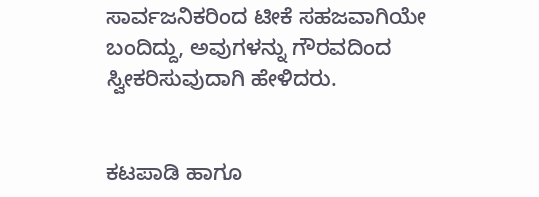ಸಾರ್ವಜನಿಕರಿಂದ ಟೀಕೆ ಸಹಜವಾಗಿಯೇ ಬಂದಿದ್ದು, ಅವುಗಳನ್ನು ಗೌರವದಿಂದ ಸ್ವೀಕರಿಸುವುದಾಗಿ ಹೇಳಿದರು.


ಕಟಪಾಡಿ ಹಾಗೂ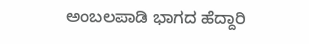ಅಂಬಲಪಾಡಿ ಭಾಗದ ಹೆದ್ದಾರಿ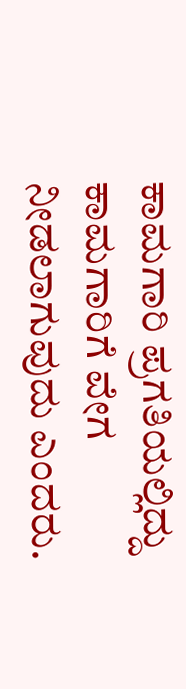ಕಾಮಗಾರಿ ಪ್ರಗತಿಯಲ್ಲಿದ್ದು ಕಾಮಗಾರಿಗೆ ವೇಗ ನೀಡಲಾಗುವುದು ಎಂದರು.